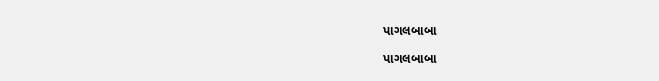પાગલબાબા

પાગલબાબા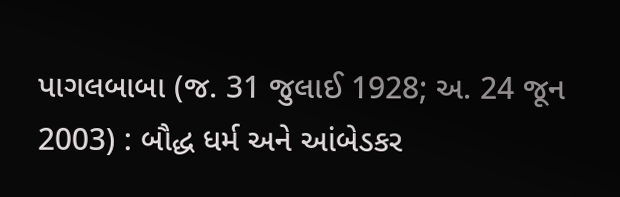પાગલબાબા (જ. 31 જુલાઈ 1928; અ. 24 જૂન 2003) : બૌદ્ધ ધર્મ અને આંબેડકર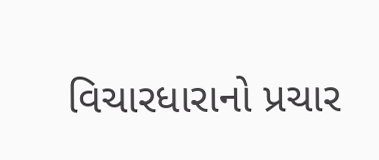વિચારધારાનો પ્રચાર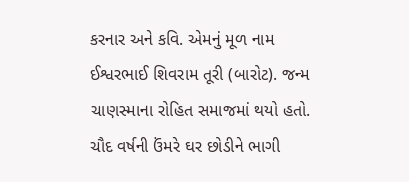કરનાર અને કવિ. એમનું મૂળ નામ ઈશ્વરભાઈ શિવરામ તૂરી (બારોટ). જન્મ ચાણસ્માના રોહિત સમાજમાં થયો હતો. ચૌદ વર્ષની ઉંમરે ઘર છોડીને ભાગી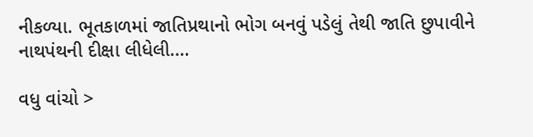નીકળ્યા. ભૂતકાળમાં જાતિપ્રથાનો ભોગ બનવું પડેલું તેથી જાતિ છુપાવીને નાથપંથની દીક્ષા લીધેલી.…

વધુ વાંચો >